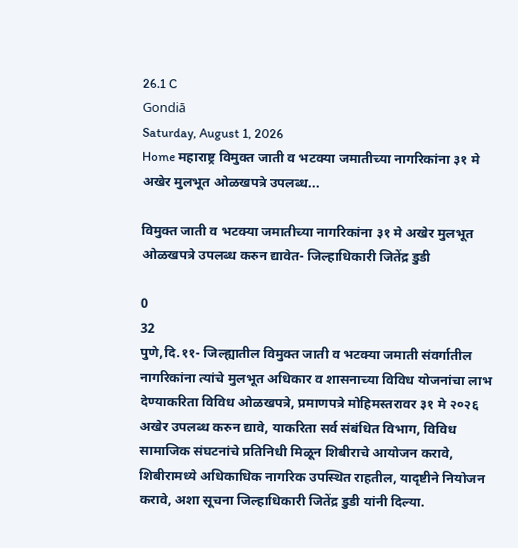26.1 C
Gondiā
Saturday, August 1, 2026
Home महाराष्ट्र विमुक्त जाती व भटक्या जमातीच्या नागरिकांना ३१ मे अखेर मुलभूत ओळखपत्रे उपलब्ध...

विमुक्त जाती व भटक्या जमातीच्या नागरिकांना ३१ मे अखेर मुलभूत ओळखपत्रे उपलब्ध करुन द्यावेत- जिल्हाधिकारी जितेंद्र डुडी

0
32
पुणे,दि.११- जिल्ह्यातील विमुक्त जाती व भटक्या जमाती संवर्गातील नागरिकांना त्यांचे मुलभूत अधिकार व शासनाच्या विविध योजनांचा लाभ देण्याकरिता विविध ओळखपत्रे, प्रमाणपत्रे मोहिमस्तरावर ३१ मे २०२६ अखेर उपलब्ध करुन द्यावे, याकरिता सर्व संबंधित विभाग, विविध सामाजिक संघटनांचे प्रतिनिधी मिळून शिबीराचे आयोजन करावे, शिबीरामध्ये अधिकाधिक नागरिक उपस्थित राहतील, यादृष्टीने नियोजन करावे, अशा सूचना जिल्हाधिकारी जितेंद्र डुडी यांनी दिल्या.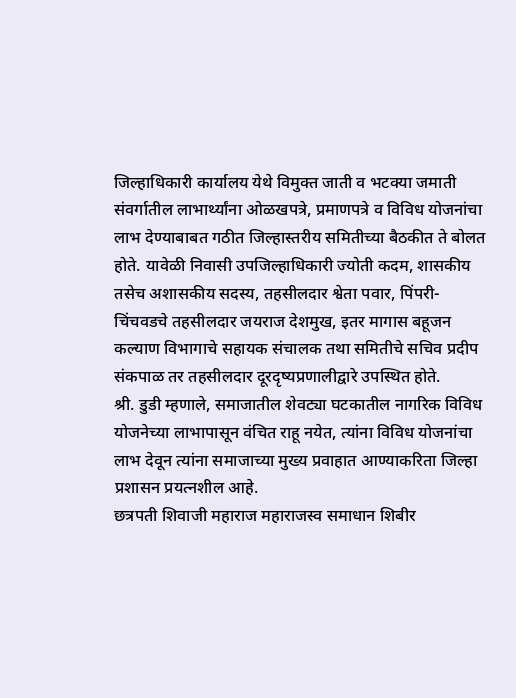जिल्हाधिकारी कार्यालय येथे विमुक्त जाती व भटक्या जमाती संवर्गातील लाभार्थ्यांना ओळखपत्रे, प्रमाणपत्रे व विविध योजनांचा लाभ देण्याबाबत गठीत जिल्हास्तरीय समितीच्या बैठकीत ते बोलत होते. यावेळी निवासी उपजिल्हाधिकारी ज्योती कदम, शासकीय तसेच अशासकीय सदस्य, तहसीलदार श्वेता पवार, पिंपरी-चिंचवडचे तहसीलदार जयराज देशमुख, इतर मागास बहूजन कल्याण विभागाचे सहायक संचालक तथा समितीचे सचिव प्रदीप संकपाळ तर तहसीलदार दूरदृष्यप्रणालीद्वारे उपस्थित होते.
श्री. डुडी म्हणाले, समाजातील शेवट्या घटकातील नागरिक विविध योजनेच्या लाभापासून वंचित राहू नयेत, त्यांना विविध योजनांचा लाभ देवून त्यांना समाजाच्या मुख्य प्रवाहात आण्याकरिता जिल्हा प्रशासन प्रयत्नशील आहे.
छत्रपती शिवाजी महाराज महाराजस्व समाधान शिबीर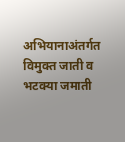अभियानाअंतर्गत विमुक्त जाती व भटक्या जमाती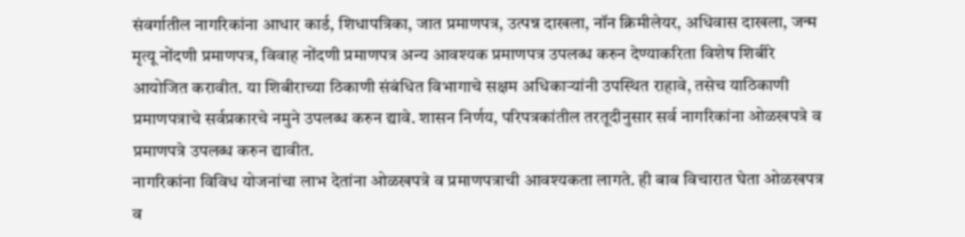संवर्गातील नागरिकांना आधार कार्ड, शिधापत्रिका, जात प्रमाणपत्र, उत्पन्न दाखला, नॉन क्रिमीलेयर, अधिवास दाखला, जन्म मृत्यू नोंदणी प्रमाणपत्र, विवाह नोंदणी प्रमाणपत्र अन्य आवश्यक प्रमाणपत्र उपलब्ध करुन देण्याकरिता विशेष शिबीरे आयोजित करावीत. या शिबीराच्या ठिकाणी संबंधित विभागाचे सक्षम अधिकाऱ्यांनी उपस्थित राहावे, तसेच याठिकाणी प्रमाणपत्राचे सर्वप्रकारचे नमुने उपलब्ध करुन द्यावे. शासन निर्णय, परिपत्रकांतील तरतूदीनुसार सर्व नागरिकांना ओळखपत्रे व प्रमाणपत्रे उपलब्ध करुन द्यावीत.
नागरिकांना विविध योजनांचा लाभ देतांना ओळखपत्रे व प्रमाणपत्राची आवश्यकता लागते. ही बाब विचारात घेता ओळखपत्र व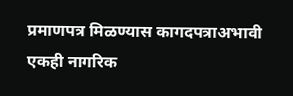प्रमाणपत्र मिळण्यास कागदपत्राअभावी एकही नागरिक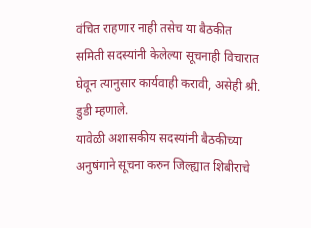वंचित राहणार नाही तसेच या बैठकीत समिती सदस्यांनी केलेल्या सूचनाही विचारात घेवून त्यानुसार कार्यवाही करावी, असेही श्री. डुडी म्हणाले.
यावेळी अशासकीय सदस्यांनी बैठकीच्या अनुषंगाने सूचना करुन जिल्ह्यात शिबीराचे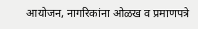आयोजन, नागरिकांना ओळख व प्रमाणपत्रे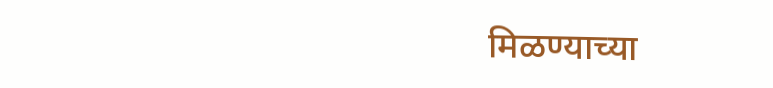मिळण्याच्या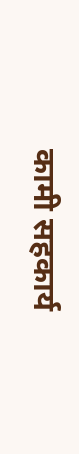कामी सहकार्य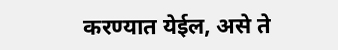करण्यात येईल, असे ते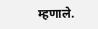म्हणाले.